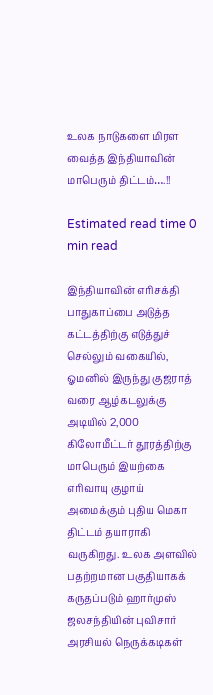உலக நாடுகளை மிரள வைத்த இந்தியாவின் மாபெரும் திட்டம்….!!

Estimated read time 0 min read

இந்தியாவின் எரிசக்தி பாதுகாப்பை அடுத்த கட்டத்திற்கு எடுத்துச் செல்லும் வகையில், ஓமனில் இருந்து குஜராத் வரை ஆழ்கடலுக்கு அடியில் 2,000 கிலோமீட்டர் தூரத்திற்கு மாபெரும் இயற்கை எரிவாயு குழாய் அமைக்கும் புதிய மெகா திட்டம் தயாராகி வருகிறது. உலக அளவில் பதற்றமான பகுதியாகக் கருதப்படும் ஹார்முஸ் ஜலசந்தியின் புவிசார் அரசியல் நெருக்கடிகள்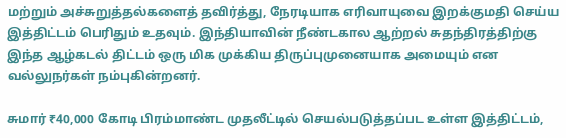மற்றும் அச்சுறுத்தல்களைத் தவிர்த்து, நேரடியாக எரிவாயுவை இறக்குமதி செய்ய இத்திட்டம் பெரிதும் உதவும். இந்தியாவின் நீண்டகால ஆற்றல் சுதந்திரத்திற்கு இந்த ஆழ்கடல் திட்டம் ஒரு மிக முக்கிய திருப்புமுனையாக அமையும் என வல்லுநர்கள் நம்புகின்றனர்.

சுமார் ₹40,000 கோடி பிரம்மாண்ட முதலீட்டில் செயல்படுத்தப்பட உள்ள இத்திட்டம்,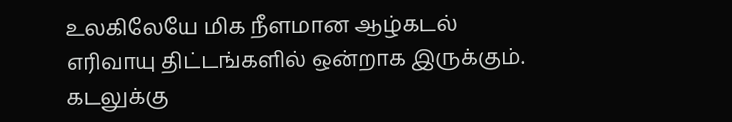உலகிலேயே மிக நீளமான ஆழ்கடல் எரிவாயு திட்டங்களில் ஒன்றாக இருக்கும். கடலுக்கு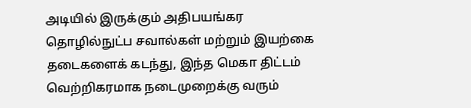அடியில் இருக்கும் அதிபயங்கர தொழில்நுட்ப சவால்கள் மற்றும் இயற்கை தடைகளைக் கடந்து, இந்த மெகா திட்டம் வெற்றிகரமாக நடைமுறைக்கு வரும்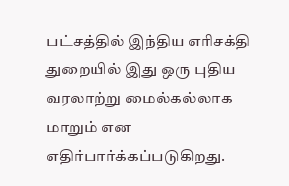பட்சத்தில் இந்திய எரிசக்தி துறையில் இது ஒரு புதிய வரலாற்று மைல்கல்லாக மாறும் என எதிர்பார்க்கப்படுகிறது.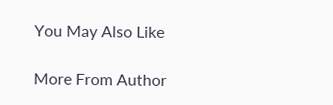You May Also Like

More From Author